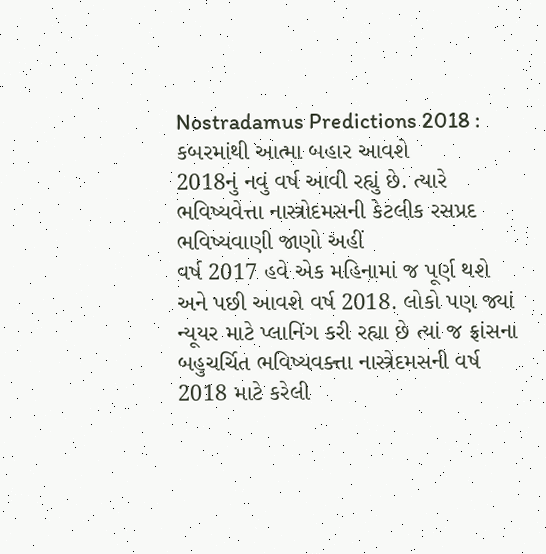Nostradamus Predictions 2018 : કબરમાંથી આત્મા બહાર આવશે
2018નું નવું વર્ષ આવી રહ્યું છે. ત્યારે ભવિષ્યવેત્તા નાસ્ત્રોદમસની કેટલીક રસપ્રદ ભવિષ્યવાણી જાણો અહીં
વર્ષ 2017 હવે એક મહિનામાં જ પૂર્ણ થશે અને પછી આવશે વર્ષ 2018. લોકો પણ જ્યાં ન્યૂયર માટે પ્લાનિંગ કરી રહ્યા છે ત્યાં જ ફ્રાંસના બહુચર્ચિત ભવિષ્યવક્ત્તા નાસ્ત્રેદમસની વર્ષ 2018 માટે કરેલી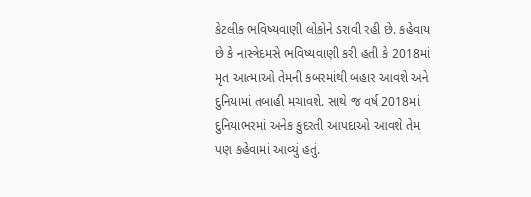કેટલીક ભવિષ્યવાણી લોકોને ડરાવી રહી છે. કહેવાય છે કે નાસ્ત્રેદમસે ભવિષ્યવાણી કરી હતી કે 2018માં મૃત આત્માઓ તેમની કબરમાંથી બહાર આવશે અને દુનિયામાં તબાહી મચાવશે. સાથે જ વર્ષ 2018માં દુનિયાભરમાં અનેક કુદરતી આપદાઓ આવશે તેમ પણ કહેવામાં આવ્યું હતું.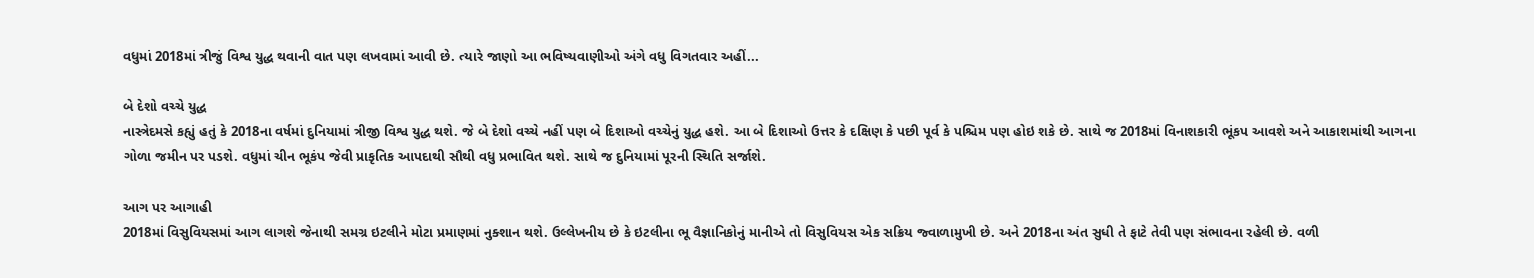વધુમાં 2018માં ત્રીજું વિશ્વ યુદ્ધ થવાની વાત પણ લખવામાં આવી છે. ત્યારે જાણો આ ભવિષ્યવાણીઓ અંગે વધુ વિગતવાર અહીં...

બે દેશો વચ્ચે યુદ્ધ
નાસ્ત્રેદમસે કહ્યું હતું કે 2018ના વર્ષમાં દુનિયામાં ત્રીજી વિશ્વ યુદ્ધ થશે. જે બે દેશો વચ્ચે નહીં પણ બે દિશાઓ વચ્ચેનું યુદ્ધ હશે. આ બે દિશાઓ ઉત્તર કે દક્ષિણ કે પછી પૂર્વ કે પશ્ચિમ પણ હોઇ શકે છે. સાથે જ 2018માં વિનાશકારી ભૂંકપ આવશે અને આકાશમાંથી આગના ગોળા જમીન પર પડશે. વધુમાં ચીન ભૂકંપ જેવી પ્રાકૃતિક આપદાથી સૌથી વધુ પ્રભાવિત થશે. સાથે જ દુનિયામાં પૂરની સ્થિતિ સર્જાશે.

આગ પર આગાહી
2018માં વિસુવિયસમાં આગ લાગશે જેનાથી સમગ્ર ઇટલીને મોટા પ્રમાણમાં નુક્શાન થશે. ઉલ્લેખનીય છે કે ઇટલીના ભૂ વૈજ્ઞાનિકોનું માનીએ તો વિસુવિયસ એક સક્રિય જ્વાળામુખી છે. અને 2018ના અંત સુધી તે ફાટે તેવી પણ સંભાવના રહેલી છે. વળી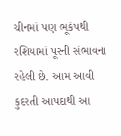ચીનમાં પણ ભૂકંપથી રશિયામાં પૂરની સંભાવના રહેલી છે. આમ આવી કુદરતી આપદાથી આ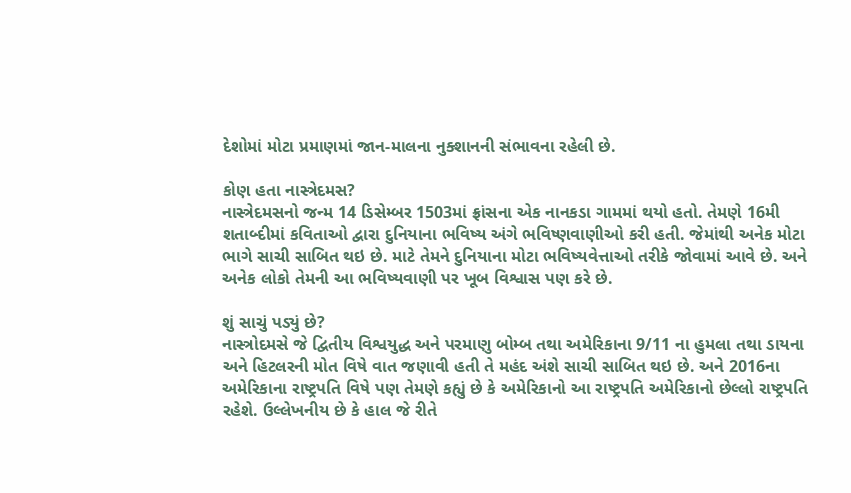દેશોમાં મોટા પ્રમાણમાં જાન-માલના નુક્શાનની સંભાવના રહેલી છે.

કોણ હતા નાસ્ત્રેદમસ?
નાસ્ત્રેદમસનો જન્મ 14 ડિસેમ્બર 1503માં ફ્રાંસના એક નાનકડા ગામમાં થયો હતો. તેમણે 16મી શતાબ્દીમાં કવિતાઓ દ્વારા દુનિયાના ભવિષ્ય અંગે ભવિષ્ણવાણીઓ કરી હતી. જેમાંથી અનેક મોટા ભાગે સાચી સાબિત થઇ છે. માટે તેમને દુનિયાના મોટા ભવિષ્યવેત્તાઓ તરીકે જોવામાં આવે છે. અને અનેક લોકો તેમની આ ભવિષ્યવાણી પર ખૂબ વિશ્વાસ પણ કરે છે.

શું સાચું પડ્યું છે?
નાસ્ત્રોદમસે જે દ્વિતીય વિશ્વયુદ્ધ અને પરમાણુ બોમ્બ તથા અમેરિકાના 9/11 ના હુમલા તથા ડાયના અને હિટલરની મોત વિષે વાત જણાવી હતી તે મહંદ અંશે સાચી સાબિત થઇ છે. અને 2016ના અમેરિકાના રાષ્ટ્રપતિ વિષે પણ તેમણે કહ્યું છે કે અમેરિકાનો આ રાષ્ટ્રપતિ અમેરિકાનો છેલ્લો રાષ્ટ્રપતિ રહેશે. ઉલ્લેખનીય છે કે હાલ જે રીતે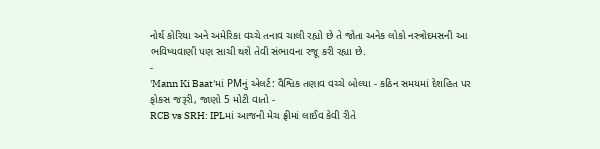નોર્થ કોરિયા અને અમેરિકા વચ્ચે તનાવ ચાલી રહ્યો છે તે જોતા અનેક લોકો નસ્ત્રોદમસની આ ભવિષ્યવાણી પણ સાચી થશે તેવી સંભાવના રજૂ કરી રહ્યા છે.
-
'Mann Ki Baat'માં PMનું એલર્ટ: વૈશ્વિક તણાવ વચ્ચે બોલ્યા - કઠિન સમયમાં દેશહિત પર ફોકસ જરૂરી, જાણો 5 મોટી વાતો -
RCB vs SRH: IPLમાં આજની મેચ ફ્રીમાં લાઈવ કેવી રીતે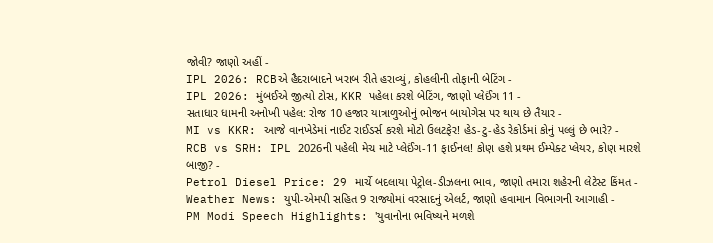જોવી? જાણો અહીં -
IPL 2026: RCBએ હૈદરાબાદને ખરાબ રીતે હરાવ્યું, કોહલીની તોફાની બેટિંગ -
IPL 2026: મુંબઈએ જીત્યો ટોસ, KKR પહેલા કરશે બેટિંગ, જાણો પ્લેઈંગ 11 -
સતાધાર ધામની અનોખી પહેલ: રોજ 10 હજાર યાત્રાળુઓનું ભોજન બાયોગેસ પર થાય છે તૈયાર -
MI vs KKR: આજે વાનખેડેમાં નાઈટ રાઈડર્સ કરશે મોટો ઉલટફેર! હેડ-ટુ-હેડ રેકોર્ડમાં કોનું પલ્લું છે ભારે? -
RCB vs SRH: IPL 2026ની પહેલી મેચ માટે પ્લેઈંગ-11 ફાઈનલ! કોણ હશે પ્રથમ ઈમ્પેક્ટ પ્લેયર, કોણ મારશે બાજી? -
Petrol Diesel Price: 29 માર્ચે બદલાયા પેટ્રોલ-ડીઝલના ભાવ, જાણો તમારા શહેરની લેટેસ્ટ કિંમત -
Weather News: યુપી-એમપી સહિત 9 રાજ્યોમાં વરસાદનું એલર્ટ, જાણો હવામાન વિભાગની આગાહી -
PM Modi Speech Highlights: 'યુવાનોના ભવિષ્યને મળશે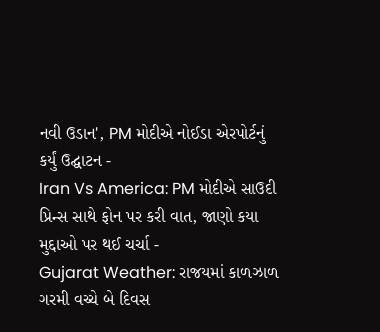નવી ઉડાન', PM મોદીએ નોઈડા એરપોર્ટનું કર્યું ઉદ્ઘાટન -
Iran Vs America: PM મોદીએ સાઉદી પ્રિન્સ સાથે ફોન પર કરી વાત, જાણો કયા મુદ્દાઓ પર થઈ ચર્ચા -
Gujarat Weather: રાજયમાં કાળઝાળ ગરમી વચ્ચે બે દિવસ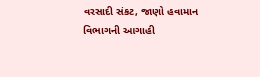વરસાદી સંકટ, જાણો હવામાન વિભાગની આગાહી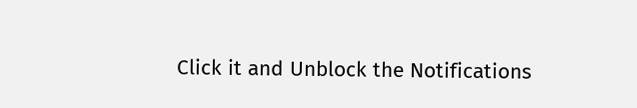Click it and Unblock the Notifications